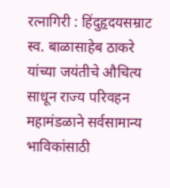रत्नागिरी : हिंदुहृदयसम्राट स्व. बाळासाहेब ठाकरे यांच्या जयंतीचे औचित्य साधून राज्य परिवहन महामंडळाने सर्वसामान्य भाविकांसाठी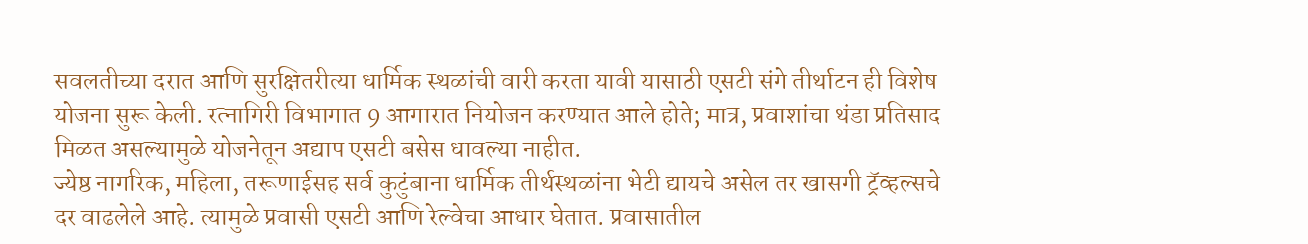सवलतीच्या दरात आणि सुरक्षितरीत्या धार्मिक स्थळांची वारी करता यावी यासाठी एसटी संगे तीर्थाटन ही विशेष योजना सुरू केली. रत्नागिरी विभागात 9 आगारात नियोजन करण्यात आले होते; मात्र, प्रवाशांचा थंडा प्रतिसाद मिळत असल्यामुळे योजनेतून अद्याप एसटी बसेस धावल्या नाहीत.
ज्येष्ठ नागरिक, महिला, तरूणाईसह सर्व कुटुंबाना धार्मिक तीर्थस्थळांना भेटी द्यायचे असेल तर खासगी ट्रॅव्हल्सचे दर वाढलेले आहे. त्यामुळे प्रवासी एसटी आणि रेल्वेचा आधार घेतात. प्रवासातील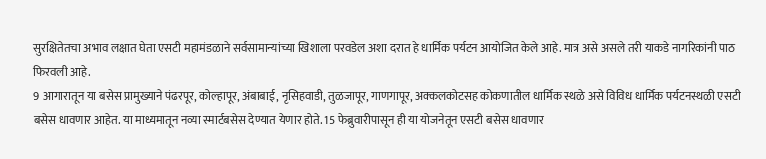सुरक्षितेतचा अभाव लक्षात घेता एसटी महामंडळाने सर्वसामान्यांच्या खिशाला परवडेल अशा दरात हे धार्मिक पर्यटन आयोजित केले आहे. मात्र असे असले तरी याकडे नागरिकांनी पाठ फिरवली आहे.
9 आगारातून या बसेस प्रामुख्याने पंढरपूर, कोल्हापूर, अंबाबाई, नृसिहवाडी, तुळजापूर, गाणगापूर, अक्कलकोटसह कोकणातील धार्मिक स्थळे असे विविध धार्मिक पर्यटनस्थळी एसटी बसेस धावणार आहेत. या माध्यमातून नव्या स्मार्टबसेस देण्यात येणार होते. 15 फेब्रुवारीपासून ही या योजनेतून एसटी बसेस धावणार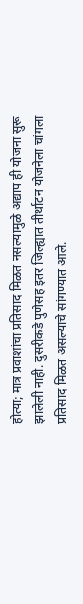होत्या; मात्र प्रवाशांचा प्रतिसाद मिळत नसल्यामुळे अद्याप ही योजना सुरू झालेली नाही. दुसरीकडे पुणेसह इतर जिल्ह्यात तीर्थाटन योजनेला चांगला प्रतिसाद मिळत असल्याचे सांगण्यात आले.